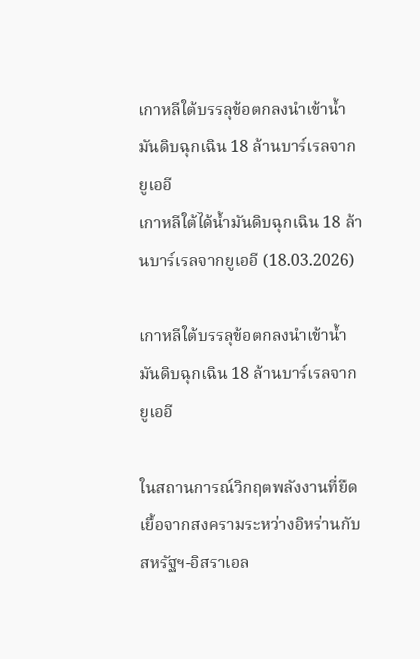เกาหลีใต้บรรลุข้อตกลงนำเข้าน้ำมันดิบฉุกเฉิน 18 ล้านบาร์เรลจากยูเออี
เกาหลีใต้ได้น้ำมันดิบฉุกเฉิน 18 ล้านบาร์เรลจากยูเออี (18.03.2026)

เกาหลีใต้บรรลุข้อตกลงนำเข้าน้ำมันดิบฉุกเฉิน 18 ล้านบาร์เรลจากยูเออี

ในสถานการณ์วิกฤตพลังงานที่ยืดเยื้อจากสงครามระหว่างอิหร่านกับสหรัฐฯ-อิสราเอล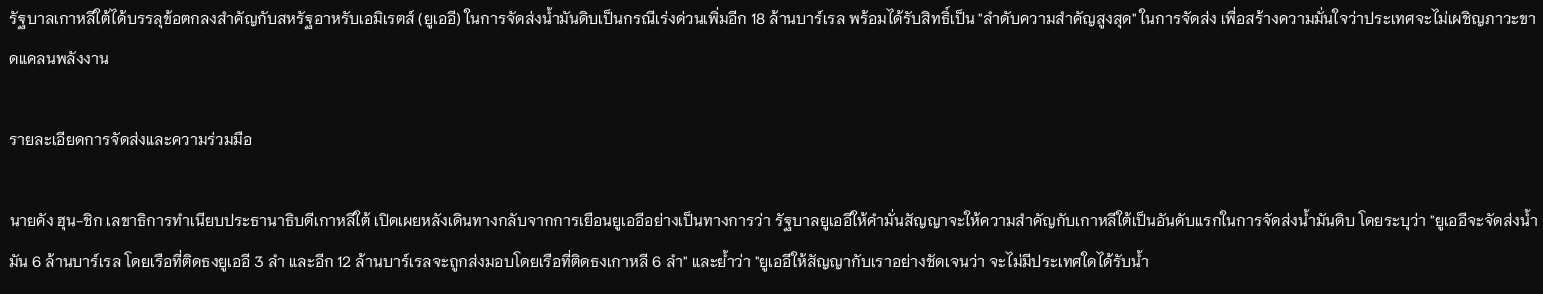รัฐบาลเกาหลีใต้ได้บรรลุข้อตกลงสำคัญกับสหรัฐอาหรับเอมิเรตส์ (ยูเออี) ในการจัดส่งน้ำมันดิบเป็นกรณีเร่งด่วนเพิ่มอีก 18 ล้านบาร์เรล พร้อมได้รับสิทธิ์เป็น "ลำดับความสำคัญสูงสุด" ในการจัดส่ง เพื่อสร้างความมั่นใจว่าประเทศจะไม่เผชิญภาวะขาดแคลนพลังงาน

รายละเอียดการจัดส่งและความร่วมมือ

นายคัง ฮุน-ชิก เลขาธิการทำเนียบประธานาธิบดีเกาหลีใต้ เปิดเผยหลังเดินทางกลับจากการเยือนยูเออีอย่างเป็นทางการว่า รัฐบาลยูเออีให้คำมั่นสัญญาจะให้ความสำคัญกับเกาหลีใต้เป็นอันดับแรกในการจัดส่งน้ำมันดิบ โดยระบุว่า "ยูเออีจะจัดส่งน้ำมัน 6 ล้านบาร์เรล โดยเรือที่ติดธงยูเออี 3 ลำ และอีก 12 ล้านบาร์เรลจะถูกส่งมอบโดยเรือที่ติดธงเกาหลี 6 ลำ" และย้ำว่า "ยูเออีให้สัญญากับเราอย่างชัดเจนว่า จะไม่มีประเทศใดได้รับน้ำ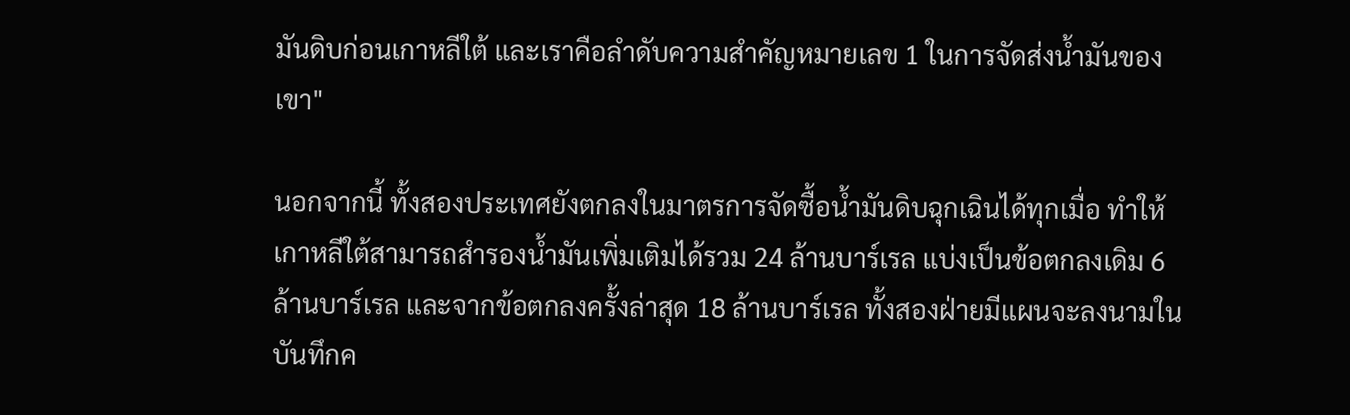มันดิบก่อนเกาหลีใต้ และเราคือลำดับความสำคัญหมายเลข 1 ในการจัดส่งน้ำมันของเขา"

นอกจากนี้ ทั้งสองประเทศยังตกลงในมาตรการจัดซื้อน้ำมันดิบฉุกเฉินได้ทุกเมื่อ ทำให้เกาหลีใต้สามารถสำรองน้ำมันเพิ่มเติมได้รวม 24 ล้านบาร์เรล แบ่งเป็นข้อตกลงเดิม 6 ล้านบาร์เรล และจากข้อตกลงครั้งล่าสุด 18 ล้านบาร์เรล ทั้งสองฝ่ายมีแผนจะลงนามในบันทึกค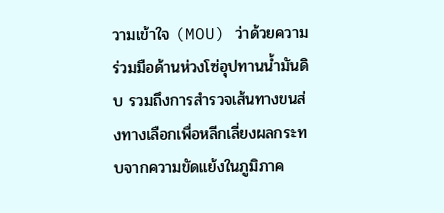วามเข้าใจ (MOU) ว่าด้วยความร่วมมือด้านห่วงโซ่อุปทานน้ำมันดิบ รวมถึงการสำรวจเส้นทางขนส่งทางเลือกเพื่อหลีกเลี่ยงผลกระทบจากความขัดแย้งในภูมิภาค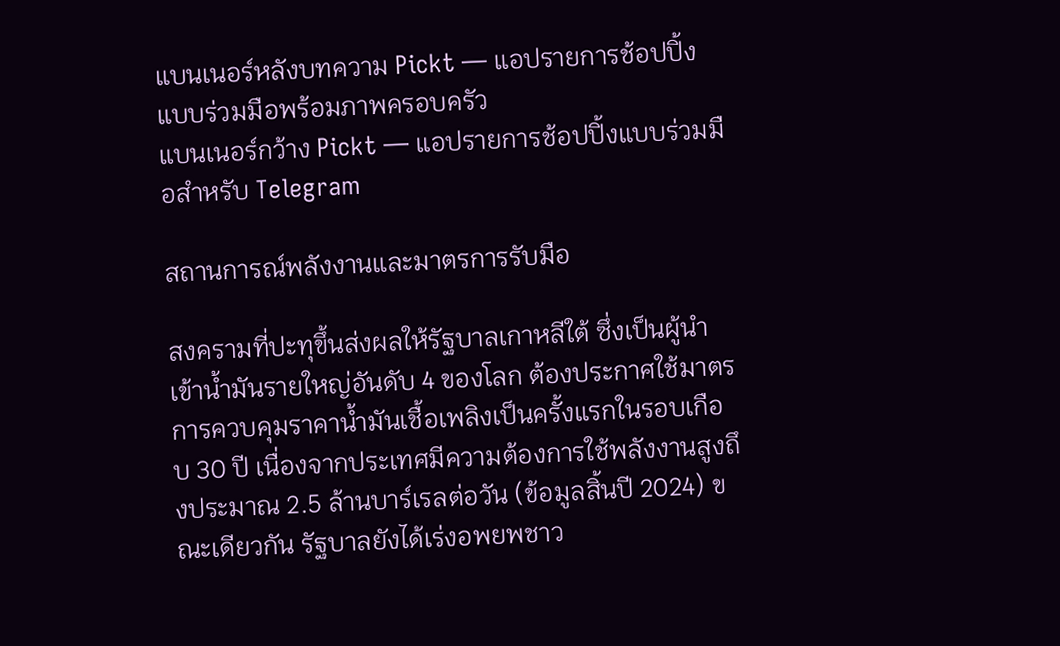แบนเนอร์หลังบทความ Pickt — แอปรายการช้อปปิ้งแบบร่วมมือพร้อมภาพครอบครัว
แบนเนอร์กว้าง Pickt — แอปรายการช้อปปิ้งแบบร่วมมือสำหรับ Telegram

สถานการณ์พลังงานและมาตรการรับมือ

สงครามที่ปะทุขึ้นส่งผลให้รัฐบาลเกาหลีใต้ ซึ่งเป็นผู้นำเข้าน้ำมันรายใหญ่อันดับ 4 ของโลก ต้องประกาศใช้มาตรการควบคุมราคาน้ำมันเชื้อเพลิงเป็นครั้งแรกในรอบเกือบ 30 ปี เนื่องจากประเทศมีความต้องการใช้พลังงานสูงถึงประมาณ 2.5 ล้านบาร์เรลต่อวัน (ข้อมูลสิ้นปี 2024) ขณะเดียวกัน รัฐบาลยังได้เร่งอพยพชาว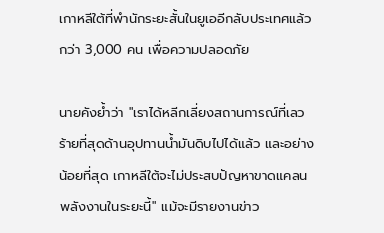เกาหลีใต้ที่พำนักระยะสั้นในยูเออีกลับประเทศแล้วกว่า 3,000 คน เพื่อความปลอดภัย

นายคังย้ำว่า "เราได้หลีกเลี่ยงสถานการณ์ที่เลวร้ายที่สุดด้านอุปทานน้ำมันดิบไปได้แล้ว และอย่างน้อยที่สุด เกาหลีใต้จะไม่ประสบปัญหาขาดแคลนพลังงานในระยะนี้" แม้จะมีรายงานข่าว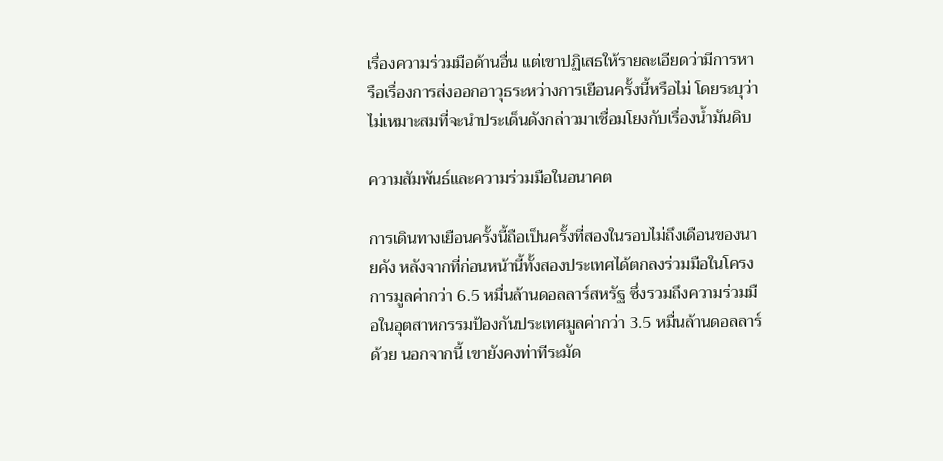เรื่องความร่วมมือด้านอื่น แต่เขาปฏิเสธให้รายละเอียดว่ามีการหารือเรื่องการส่งออกอาวุธระหว่างการเยือนครั้งนี้หรือไม่ โดยระบุว่าไม่เหมาะสมที่จะนำประเด็นดังกล่าวมาเชื่อมโยงกับเรื่องน้ำมันดิบ

ความสัมพันธ์และความร่วมมือในอนาคต

การเดินทางเยือนครั้งนี้ถือเป็นครั้งที่สองในรอบไม่ถึงเดือนของนายคัง หลังจากที่ก่อนหน้านี้ทั้งสองประเทศได้ตกลงร่วมมือในโครงการมูลค่ากว่า 6.5 หมื่นล้านดอลลาร์สหรัฐ ซึ่งรวมถึงความร่วมมือในอุตสาหกรรมป้องกันประเทศมูลค่ากว่า 3.5 หมื่นล้านดอลลาร์ด้วย นอกจากนี้ เขายังคงท่าทีระมัด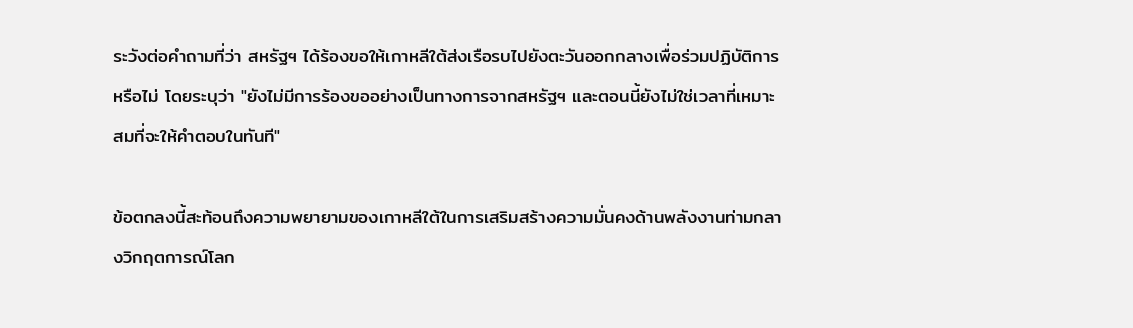ระวังต่อคำถามที่ว่า สหรัฐฯ ได้ร้องขอให้เกาหลีใต้ส่งเรือรบไปยังตะวันออกกลางเพื่อร่วมปฏิบัติการหรือไม่ โดยระบุว่า "ยังไม่มีการร้องขออย่างเป็นทางการจากสหรัฐฯ และตอนนี้ยังไม่ใช่เวลาที่เหมาะสมที่จะให้คำตอบในทันที"

ข้อตกลงนี้สะท้อนถึงความพยายามของเกาหลีใต้ในการเสริมสร้างความมั่นคงด้านพลังงานท่ามกลางวิกฤตการณ์โลก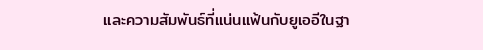และความสัมพันธ์ที่แน่นแฟ้นกับยูเออีในฐา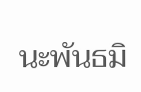นะพันธมิ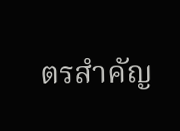ตรสำคัญ